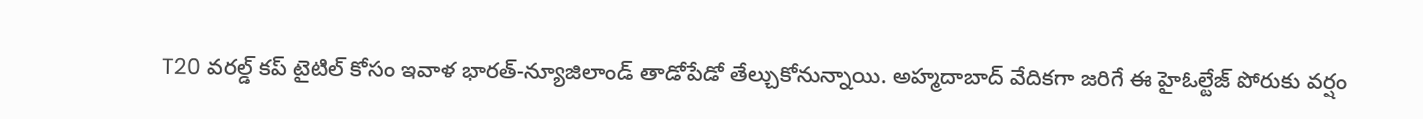T20 వరల్డ్ కప్ టైటిల్ కోసం ఇవాళ భారత్-న్యూజిలాండ్ తాడోపేడో తేల్చుకోనున్నాయి. అహ్మదాబాద్ వేదికగా జరిగే ఈ హైఓల్టేజ్ పోరుకు వర్షం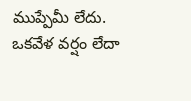ముప్పేమీ లేదు. ఒకవేళ వర్షం లేదా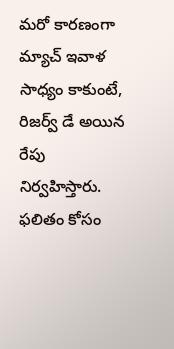మరో కారణంగా మ్యాచ్ ఇవాళ సాధ్యం కాకుంటే, రిజర్వ్ డే అయిన రేపు నిర్వహిస్తారు. ఫలితం కోసం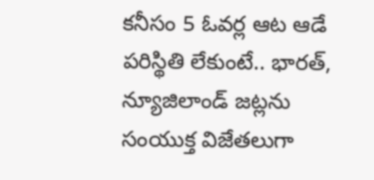కనీసం 5 ఓవర్ల ఆట ఆడే పరిస్థితి లేకుంటే.. భారత్, న్యూజిలాండ్ జట్లను సంయుక్త విజేతలుగా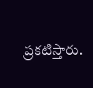ప్రకటిస్తారు.